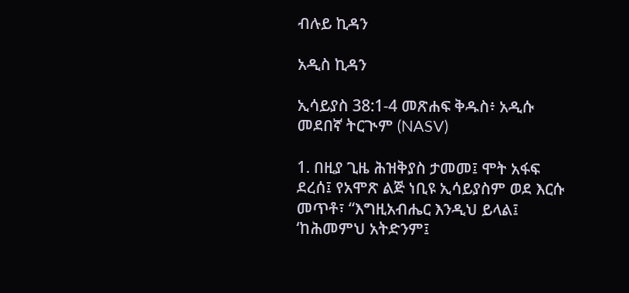ብሉይ ኪዳን

አዲስ ኪዳን

ኢሳይያስ 38:1-4 መጽሐፍ ቅዱስ፥ አዲሱ መደበኛ ትርጒም (NASV)

1. በዚያ ጊዜ ሕዝቅያስ ታመመ፤ ሞት አፋፍ ደረሰ፤ የአሞጽ ልጅ ነቢዩ ኢሳይያስም ወደ እርሱ መጥቶ፣ “እግዚአብሔር እንዲህ ይላል፤ ‘ከሕመምህ አትድንም፤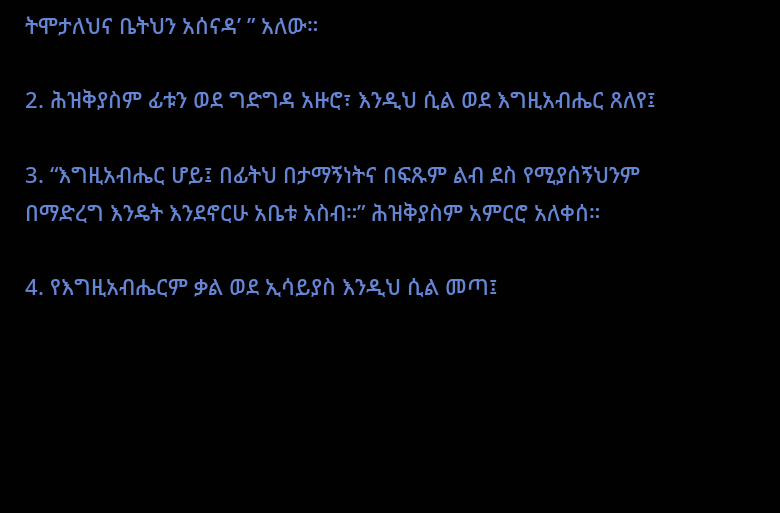ትሞታለህና ቤትህን አሰናዳ’ ” አለው።

2. ሕዝቅያስም ፊቱን ወደ ግድግዳ አዙሮ፣ እንዲህ ሲል ወደ እግዚአብሔር ጸለየ፤

3. “እግዚአብሔር ሆይ፤ በፊትህ በታማኝነትና በፍጹም ልብ ደስ የሚያሰኝህንም በማድረግ እንዴት እንደኖርሁ አቤቱ አስብ።” ሕዝቅያስም አምርሮ አለቀሰ።

4. የእግዚአብሔርም ቃል ወደ ኢሳይያስ እንዲህ ሲል መጣ፤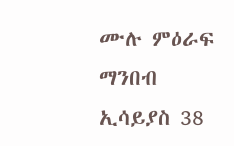ሙሉ ምዕራፍ ማንበብ ኢሳይያስ 38